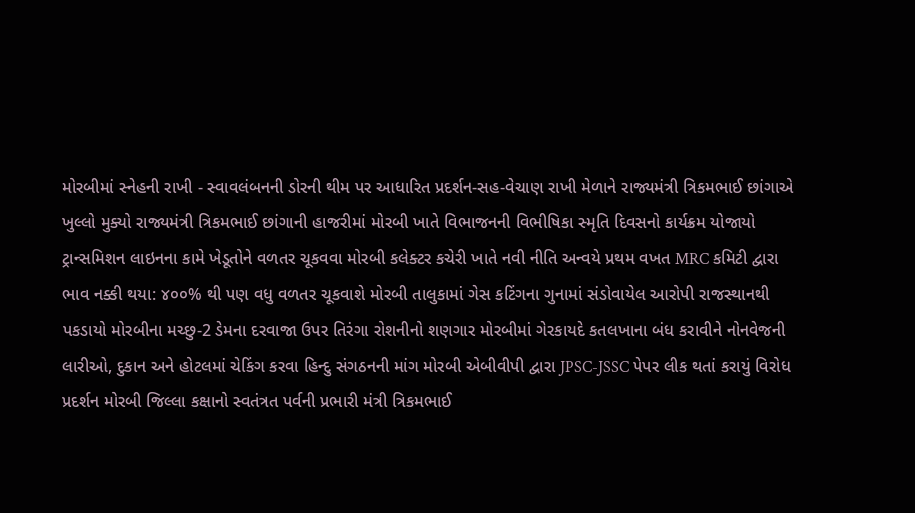મોરબીમાં સ્નેહની રાખી - સ્વાવલંબનની ડોરની થીમ પર આધારિત પ્રદર્શન-સહ-વેચાણ રાખી મેળાને રાજ્યમંત્રી ત્રિકમભાઈ છાંગાએ ખુલ્લો મુક્યો રાજ્યમંત્રી ત્રિકમભાઈ છાંગાની હાજરીમાં મોરબી ખાતે વિભાજનની વિભીષિકા સ્મૃતિ દિવસનો કાર્યક્રમ યોજાયો ટ્રાન્સમિશન લાઇનના કામે ખેડૂતોને વળતર ચૂકવવા મોરબી કલેક્ટર કચેરી ખાતે નવી નીતિ અન્વયે પ્રથમ વખત MRC કમિટી દ્વારા ભાવ નક્કી થયા: ૪૦૦% થી પણ વધુ વળતર ચૂકવાશે મોરબી તાલુકામાં ગેસ કટિંગના ગુનામાં સંડોવાયેલ આરોપી રાજસ્થાનથી પકડાયો મોરબીના મચ્છુ-2 ડેમના દરવાજા ઉપર તિરંગા રોશનીનો શણગાર મોરબીમાં ગેરકાયદે કતલખાના બંધ કરાવીને નોનવેજની લારીઓ, દુકાન અને હોટલમાં ચેકિંગ કરવા હિન્દુ સંગઠનની માંગ મોરબી એબીવીપી દ્વારા JPSC-JSSC પેપર લીક થતાં કરાયું વિરોધ પ્રદર્શન મોરબી જિલ્લા કક્ષાનો સ્વતંત્રત પર્વની પ્રભારી મંત્રી ત્રિકમભાઈ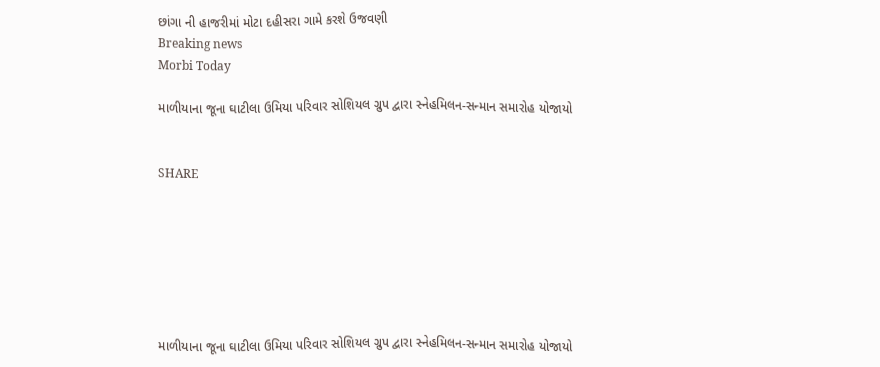છાંગા ની હાજરીમાં મોટા દહીસરા ગામે કરશે ઉજવણી
Breaking news
Morbi Today

માળીયાના જૂના ઘાટીલા ઉમિયા પરિવાર સોશિયલ ગ્રુપ દ્વારા સ્નેહમિલન-સન્માન સમારોહ યોજાયો


SHARE







માળીયાના જૂના ઘાટીલા ઉમિયા પરિવાર સોશિયલ ગ્રુપ દ્વારા સ્નેહમિલન-સન્માન સમારોહ યોજાયો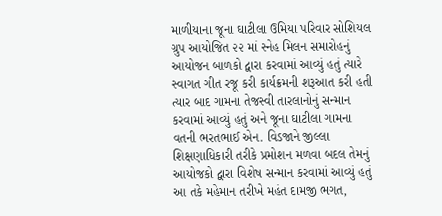માળીયાના જૂના ઘાટીલા ઉમિયા પરિવાર સોશિયલ ગ્રુપ આયોજિત ૨૨ માં સ્નેહ મિલન સમારોહનું આયોજન બાળકો દ્વારા કરવામાં આવ્યું હતું ત્યારે  સ્વાગત ગીત રજૂ કરી કાર્યક્રમની શરૂઆત કરી હતી ત્યાર બાદ ગામના તેજસ્વી તારલાનોનું સન્માન કરવામાં આવ્યું હતું અને જૂના ઘાટીલા ગામના વતની ભરતભાઈ એન. વિડજાને જીલ્લા શિક્ષણાધિકારી તરીકે પ્રમોશન મળવા બદલ તેમનું આયોજકો દ્વારા વિશેષ સન્માન કરવામાં આવ્યું હતું આ તકે મહેમાન તરીખે મહંત દામજી ભગત,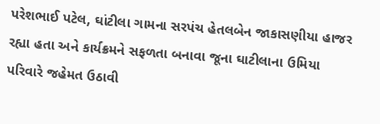પરેશભાઈ પટેલ, ઘાંટીલા ગામના સરપંચ હેતલબેન જાકાસણીયા હાજર રહ્યા હતા અને કાર્યક્રમને સફળતા બનાવા જૂના ઘાટીલાના ઉમિયા પરિવારે જહેમત ઉઠાવી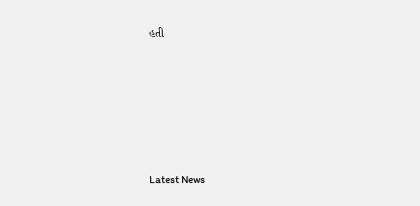હતી






Latest News